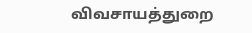விவசாயத்துறை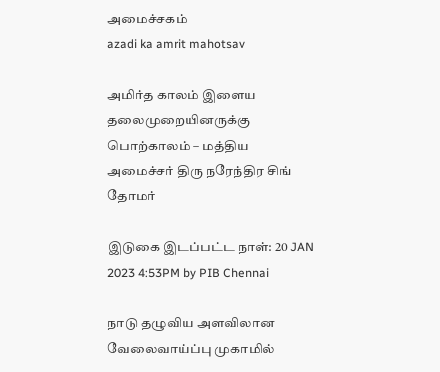அமைச்சகம்
azadi ka amrit mahotsav

அமிர்த காலம் இளைய தலைமுறையினருக்கு பொற்காலம் – மத்திய அமைச்சர் திரு நரேந்திர சிங் தோமர்

இடுகை இடப்பட்ட நாள்: 20 JAN 2023 4:53PM by PIB Chennai

நாடு தழுவிய அளவிலான வேலைவாய்ப்பு முகாமில்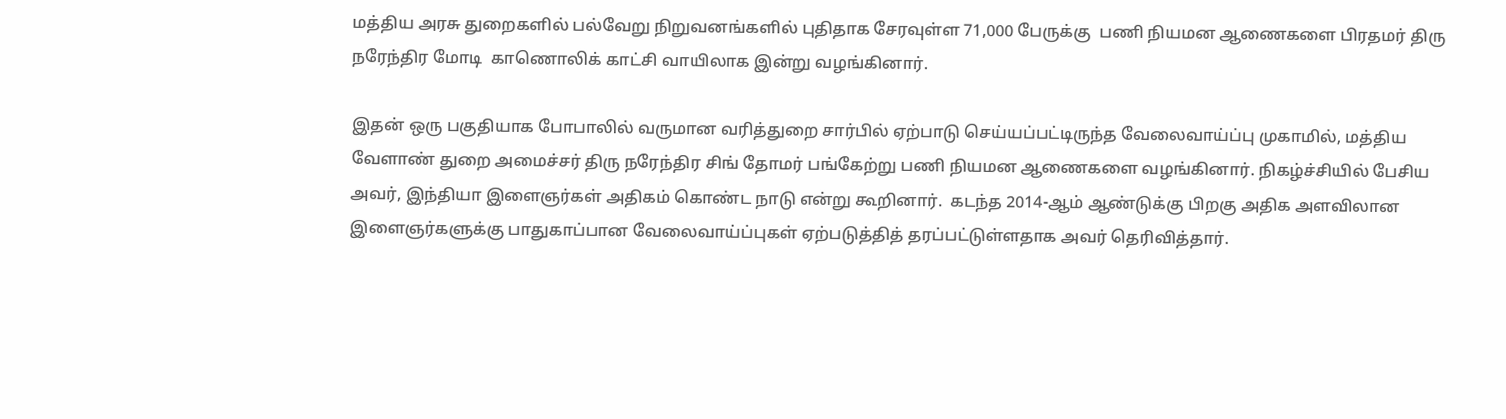மத்திய அரசு துறைகளில் பல்வேறு நிறுவனங்களில் புதிதாக சேரவுள்ள 71,000 பேருக்கு  பணி நியமன ஆணைகளை பிரதமர் திரு நரேந்திர மோடி  காணொலிக் காட்சி வாயிலாக இன்று வழங்கினார்.

இதன் ஒரு பகுதியாக போபாலில் வருமான வரித்துறை சார்பில் ஏற்பாடு செய்யப்பட்டிருந்த வேலைவாய்ப்பு முகாமில், மத்திய வேளாண் துறை அமைச்சர் திரு நரேந்திர சிங் தோமர் பங்கேற்று பணி நியமன ஆணைகளை வழங்கினார். நிகழ்ச்சியில் பேசிய அவர், இந்தியா இளைஞர்கள் அதிகம் கொண்ட நாடு என்று கூறினார்.  கடந்த 2014-ஆம் ஆண்டுக்கு பிறகு அதிக அளவிலான இளைஞர்களுக்கு பாதுகாப்பான வேலைவாய்ப்புகள் ஏற்படுத்தித் தரப்பட்டுள்ளதாக அவர் தெரிவித்தார்.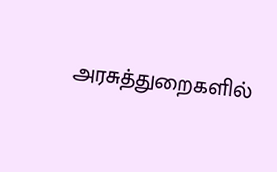அரசுத்துறைகளில்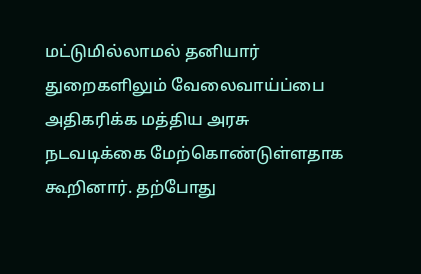மட்டுமில்லாமல் தனியார் துறைகளிலும் வேலைவாய்ப்பை அதிகரிக்க மத்திய அரசு நடவடிக்கை மேற்கொண்டுள்ளதாக கூறினார். தற்போது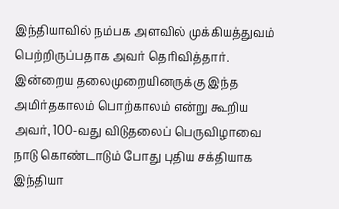இந்தியாவில் நம்பக அளவில் முக்கியத்துவம் பெற்றிருப்பதாக அவர் தெரிவித்தார். இன்றைய தலைமுறையினருக்கு இந்த அமிர்தகாலம் பொற்காலம் என்று கூறிய அவர், 100-வது விடுதலைப் பெருவிழாவை நாடு கொண்டாடும் போது புதிய சக்தியாக இந்தியா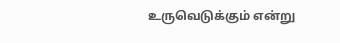உருவெடுக்கும் என்று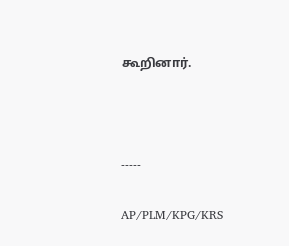கூறினார்.



-----

AP/PLM/KPG/KRS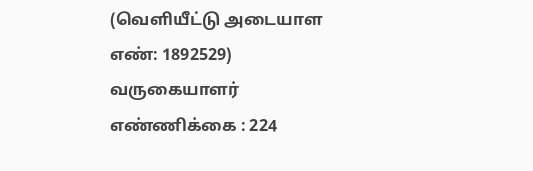(வெளியீட்டு அடையாள எண்: 1892529) வருகையாளர் எண்ணிக்கை : 224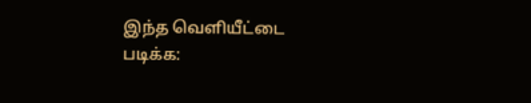இந்த வெளியீட்டை படிக்க: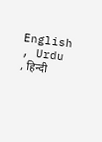English , Urdu , हिन्दी